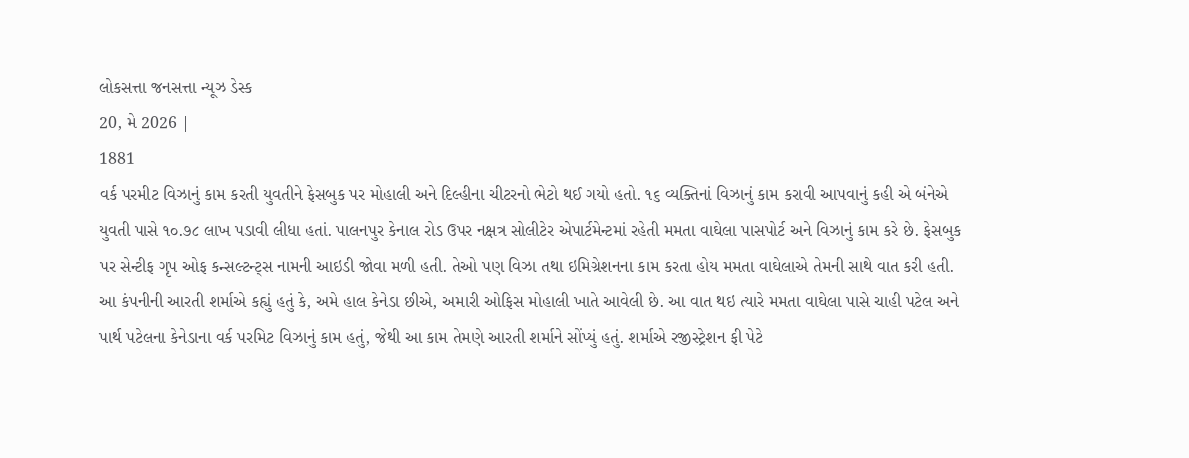લોકસત્તા જનસત્તા ન્યૂઝ ડેસ્ક
20, મે 2026 |
1881
વર્ક પરમીટ વિઝાનું કામ કરતી યુવતીને ફેસબુક પર મોહાલી અને દિલ્હીના ચીટરનો ભેટો થઈ ગયો હતો. ૧૬ વ્યક્તિનાં વિઝાનું કામ કરાવી આપવાનું કહી એ બંનેએ યુવતી પાસે ૧૦.૭૮ લાખ પડાવી લીધા હતાં. પાલનપુર કેનાલ રોડ ઉપર નક્ષત્ર સોલીટેર એપાર્ટમેન્ટમાં રહેતી મમતા વાઘેલા પાસપોર્ટ અને વિઝાનું કામ કરે છે. ફેસબુક પર સેન્ટીફ ગૃપ ઓફ કન્સલ્ટન્ટ્સ નામની આઇડી જોવા મળી હતી. તેઓ પણ વિઝા તથા ઇમિગ્રેશનના કામ કરતા હોય મમતા વાઘેલાએ તેમની સાથે વાત કરી હતી. આ કંપનીની આરતી શર્માએ કહ્યું હતું કે, અમે હાલ કેનેડા છીએ, અમારી ઓફિસ મોહાલી ખાતે આવેલી છે. આ વાત થઇ ત્યારે મમતા વાઘેલા પાસે ચાહી પટેલ અને પાર્થ પટેલના કેનેડાના વર્ક પરમિટ વિઝાનું કામ હતું, જેથી આ કામ તેમણે આરતી શર્માને સોંપ્યું હતું. શર્માએ રજીસ્ટ્રેશન ફી પેટે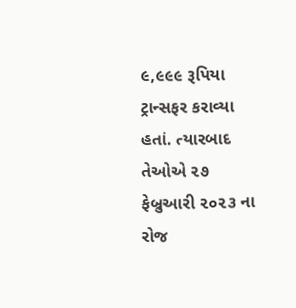૯,૯૯૯ રૂપિયા ટ્રાન્સફર કરાવ્યા હતાં. ત્યારબાદ તેઓએ ૨૭ ફેબ્રુઆરી ૨૦૨૩ ના રોજ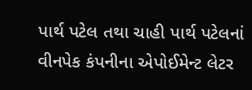પાર્થ પટેલ તથા ચાહી પાર્થ પટેલનાં વીનપેક કંપનીના એપોઈમેન્ટ લેટર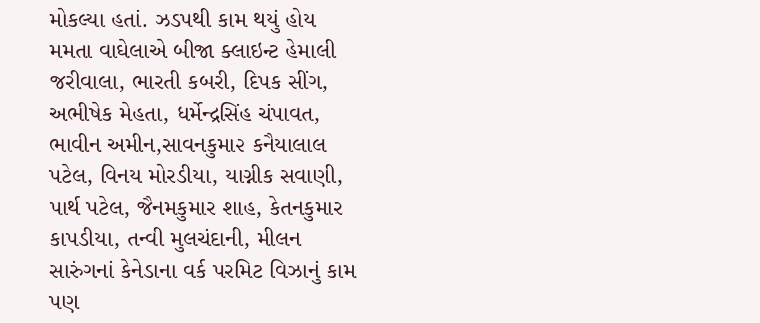મોકલ્યા હતાં. ઝડપથી કામ થયું હોય મમતા વાઘેલાએ બીજા ક્લાઇન્ટ હેમાલી જરીવાલા, ભારતી કબરી, દિપક સીંગ, અભીષેક મેહતા, ધર્મેન્દ્રસિંહ ચંપાવત, ભાવીન અમીન,સાવનકુમા૨ કનૈયાલાલ પટેલ, વિનય મોરડીયા, યાગ્નીક સવાણી, પાર્થ પટેલ, જૈનમકુમાર શાહ, કેતનકુમાર કાપડીયા, તન્વી મુલચંદાની, મીલન સારુંગનાં કેનેડાના વર્ક પરમિટ વિઝાનું કામ પણ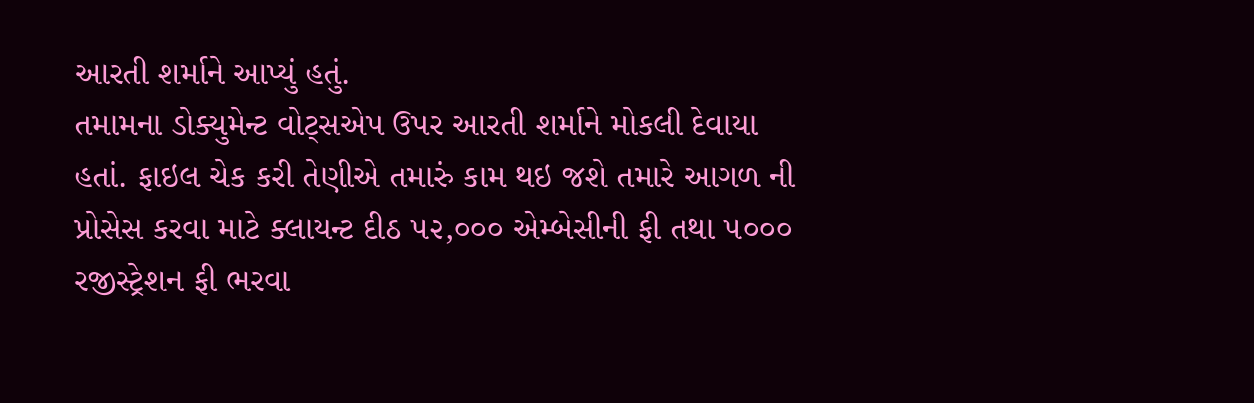આરતી શર્માને આપ્યું હતું.
તમામના ડોક્યુમેન્ટ વોટ્સએપ ઉપર આરતી શર્માને મોકલી દેવાયા હતાં. ફાઇલ ચેક કરી તેણીએ તમારું કામ થઇ જશે તમારે આગળ ની પ્રોસેસ કરવા માટે ક્લાયન્ટ દીઠ ૫૨,૦૦૦ એમ્બેસીની ફી તથા ૫૦૦૦ રજીસ્ટ્રેશન ફી ભરવા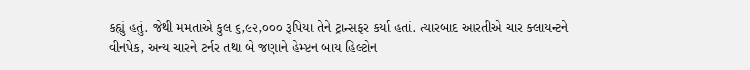કહ્યું હતું. જેથી મમતાએ કુલ ૬,૯૨,૦૦૦ રૂપિયા તેને ટ્રાન્સફર કર્યા હતાં. ત્યારબાદ આરતીએ ચાર ક્લાયન્ટને વીનપેક, અન્ય ચારને ટર્નર તથા બે જણાને હેમ્પ્ટન બાય હિલ્ટોન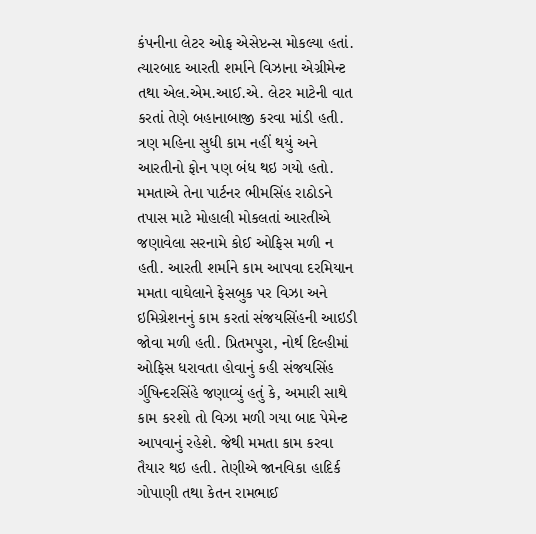કંપનીના લેટર ઓફ એસેપ્ટન્સ મોકલ્યા હતાં. ત્યારબાદ આરતી શર્માને વિઝાના એગ્રીમેન્ટ તથા એલ.એમ.આઈ.એ. લેટર માટેની વાત કરતાં તેણે બહાનાબાજી કરવા માંડી હતી. ત્રણ મહિના સુધી કામ નહીં થયું અને આરતીનો ફોન પણ બંધ થઇ ગયો હતો. મમતાએ તેના પાર્ટનર ભીમસિંહ રાઠોડને તપાસ માટે મોહાલી મોકલતાં આરતીએ જણાવેલા સરનામે કોઈ ઓફિસ મળી ન હતી. આરતી શર્માને કામ આપવા દરમિયાન મમતા વાઘેલાને ફેસબુક પર વિઝા અને ઇમિગ્રેશનનું કામ કરતાં સંજયસિંહની આઇડી જોવા મળી હતી. પ્રિતમપુરા, નોર્થ દિલ્હીમાં ઓફિસ ધરાવતા હોવાનું કહી સંજયસિંહ ર્ગુષિન્દરસિંહે જણાવ્યું હતું કે, અમારી સાથે કામ કરશો તો વિઝા મળી ગયા બાદ પેમેન્ટ આપવાનું રહેશે. જેથી મમતા કામ કરવા તૈયાર થઇ હતી. તેણીએ જાનવિકા હાદિર્ક ગોપાણી તથા કેતન રામભાઈ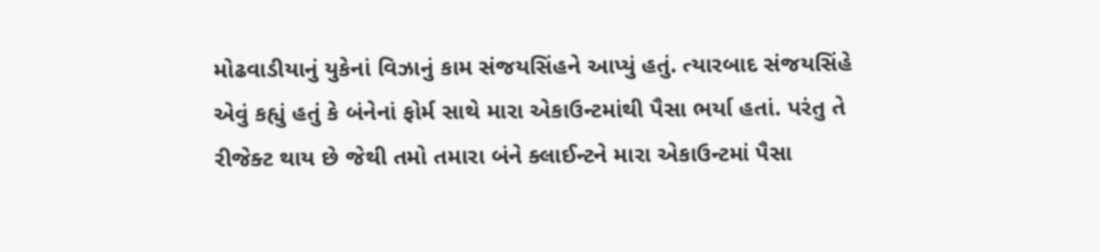મોઢવાડીયાનું યુકેનાં વિઝાનું કામ સંજયસિંહને આપ્યું હતું. ત્યારબાદ સંજયસિંહે એવું કહ્યું હતું કે બંનેનાં ફોર્મ સાથે મારા એકાઉન્ટમાંથી પૈસા ભર્યા હતાં. પરંતુ તે રીજેક્ટ થાય છે જેથી તમો તમારા બંને ક્લાઈન્ટને મારા એકાઉન્ટમાં પૈસા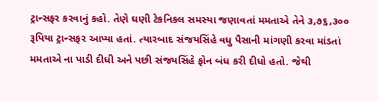ટ્રાન્સફર કરવાનું કહો. તેણે ઘણી ટેકનિકલ સમસ્યા જણાવતાં મમતાએ તેને ૩,૭૬,૩૦૦ રૂપિયા ટ્રાન્સફર આપ્યા હતાં. ત્યારબાદ સંજયસિંહે વધુ પૈસાની માંગણી કરવા માંડતાં મમતાએ ના પાડી દીધી અને પછી સંજયસિંહે ફોન બંધ કરી દીધો હતો. જેથી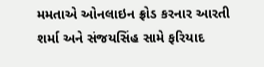મમતાએ ઓનલાઇન ફ્રોડ કરનાર આરતી શર્મા અને સંજયસિંહ સામે ફરિયાદ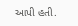આપી હતી.